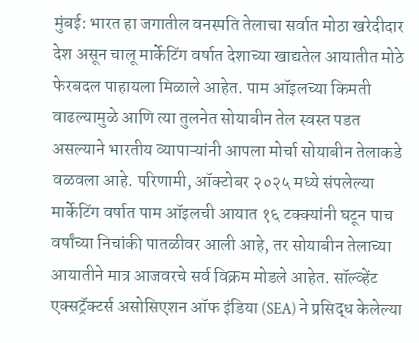मुंबई: भारत हा जगातील वनस्पति तेलाचा सर्वात मोठा खरेदीदार देश असून चालू मार्केटिंग वर्षात देशाच्या खाद्यतेल आयातीत मोठे फेरबदल पाहायला मिळाले आहेत. पाम ऑइलच्या किमती वाढल्यामुळे आणि त्या तुलनेत सोयाबीन तेल स्वस्त पडत असल्याने भारतीय व्यापाऱ्यांनी आपला मोर्चा सोयाबीन तेलाकडे वळवला आहे. परिणामी, ऑक्टोबर २०२५ मध्ये संपलेल्या मार्केटिंग वर्षात पाम ऑइलची आयात १६ टक्क्यांनी घटून पाच वर्षांच्या निचांकी पातळीवर आली आहे, तर सोयाबीन तेलाच्या आयातीने मात्र आजवरचे सर्व विक्रम मोडले आहेत. सॉल्व्हेंट एक्सट्रॅक्टर्स असोसिएशन ऑफ इंडिया (SEA) ने प्रसिद्ध केलेल्या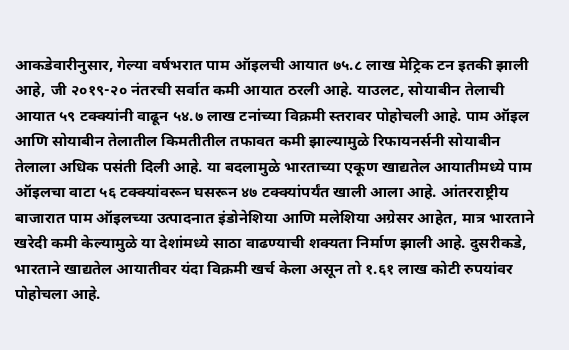आकडेवारीनुसार, गेल्या वर्षभरात पाम ऑइलची आयात ७५.८ लाख मेट्रिक टन इतकी झाली आहे, जी २०१९-२० नंतरची सर्वात कमी आयात ठरली आहे. याउलट, सोयाबीन तेलाची आयात ५९ टक्क्यांनी वाढून ५४.७ लाख टनांच्या विक्रमी स्तरावर पोहोचली आहे. पाम ऑइल आणि सोयाबीन तेलातील किमतीतील तफावत कमी झाल्यामुळे रिफायनर्सनी सोयाबीन तेलाला अधिक पसंती दिली आहे. या बदलामुळे भारताच्या एकूण खाद्यतेल आयातीमध्ये पाम ऑइलचा वाटा ५६ टक्क्यांवरून घसरून ४७ टक्क्यांपर्यंत खाली आला आहे. आंतरराष्ट्रीय बाजारात पाम ऑइलच्या उत्पादनात इंडोनेशिया आणि मलेशिया अग्रेसर आहेत, मात्र भारताने खरेदी कमी केल्यामुळे या देशांमध्ये साठा वाढण्याची शक्यता निर्माण झाली आहे. दुसरीकडे, भारताने खाद्यतेल आयातीवर यंदा विक्रमी खर्च केला असून तो १.६१ लाख कोटी रुपयांवर पोहोचला आहे.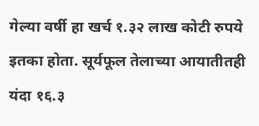गेल्या वर्षी हा खर्च १.३२ लाख कोटी रुपये इतका होता. सूर्यफूल तेलाच्या आयातीतही यंदा १६.३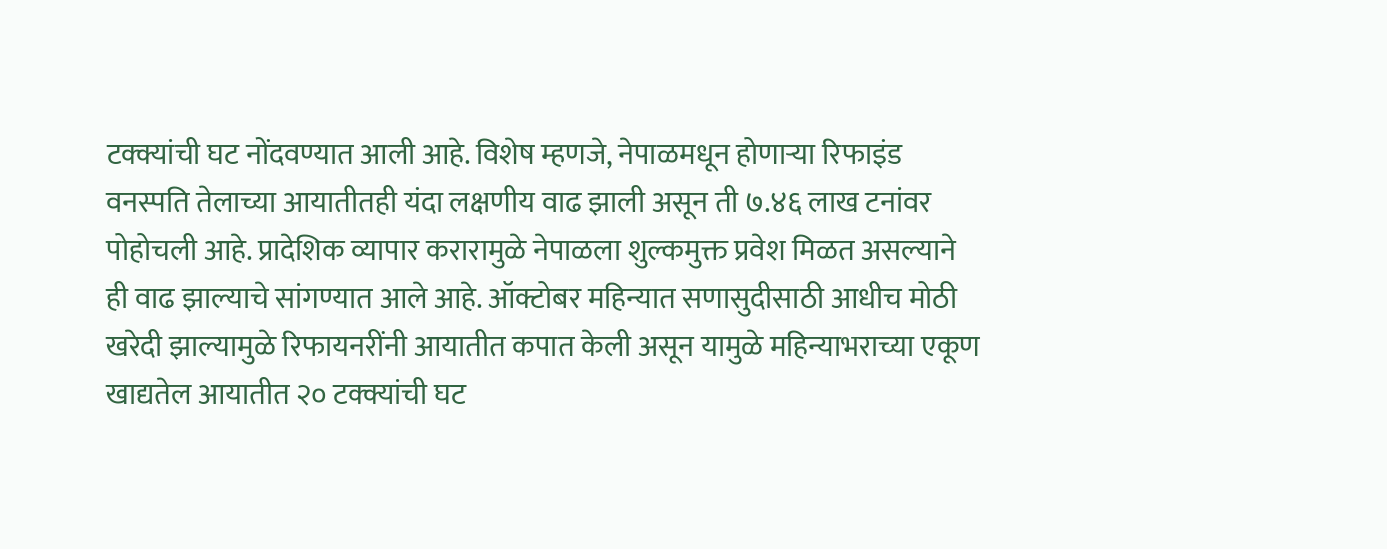टक्क्यांची घट नोंदवण्यात आली आहे. विशेष म्हणजे, नेपाळमधून होणाऱ्या रिफाइंड वनस्पति तेलाच्या आयातीतही यंदा लक्षणीय वाढ झाली असून ती ७.४६ लाख टनांवर पोहोचली आहे. प्रादेशिक व्यापार करारामुळे नेपाळला शुल्कमुक्त प्रवेश मिळत असल्याने ही वाढ झाल्याचे सांगण्यात आले आहे. ऑक्टोबर महिन्यात सणासुदीसाठी आधीच मोठी खरेदी झाल्यामुळे रिफायनरींनी आयातीत कपात केली असून यामुळे महिन्याभराच्या एकूण खाद्यतेल आयातीत २० टक्क्यांची घट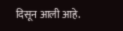दिसून आली आहे.